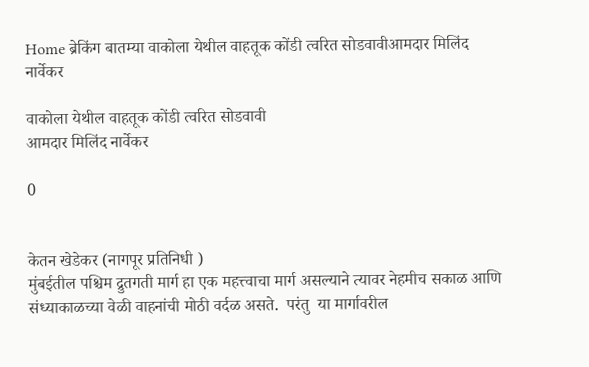Home ब्रेकिंग बातम्या वाकोला येथील वाहतूक कोंडी त्वरित सोडवावीआमदार मिलिंद नार्वेकर

वाकोला येथील वाहतूक कोंडी त्वरित सोडवावी
आमदार मिलिंद नार्वेकर

0


केतन खेडेकर (नागपूर प्रतिनिधी )
मुंबईतील पश्चिम द्रुतगती मार्ग हा एक महत्त्वाचा मार्ग असल्याने त्यावर नेहमीच सकाळ आणि संध्याकाळच्या वेळी वाहनांची मोठी वर्दळ असते.  परंतु  या मार्गावरील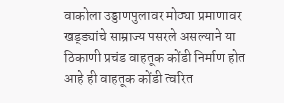वाकोला उड्डाणपुलावर मोठ्या प्रमाणावर खड्ड्यांचे साम्राज्य पसरले असल्याने या ठिकाणी प्रचंड वाहतूक कोंडी निर्माण होत आहे ही वाहतूक कोंडी त्वरित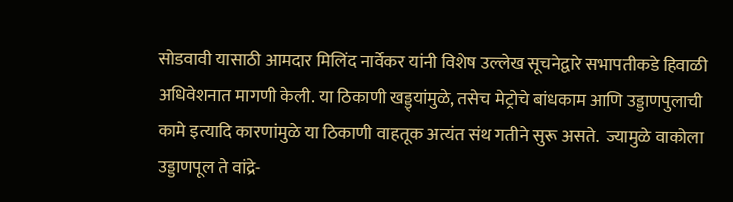सोडवावी यासाठी आमदार मिलिंद नार्वेकर यांनी विशेष उल्लेख सूचनेद्वारे सभापतीकडे हिवाळी अधिवेशनात मागणी केली. या ठिकाणी खड्ड्यांमुळे, तसेच मेट्रोचे बांधकाम आणि उड्डाणपुलाची कामे इत्यादि कारणांमुळे या ठिकाणी वाहतूक अत्यंत संथ गतीने सुरू असते.  ज्यामुळे वाकोला उड्डाणपूल ते वांद्रे-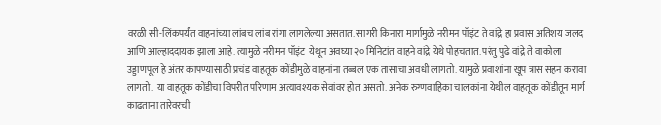वरळी सी-लिंकपर्यंत वाहनांच्या लांबच लांब रांगा लागलेल्या असतात. सागरी किनारा मार्गामुळे नरीमन पॉइंट ते वांद्रे हा प्रवास अतिशय जलद आणि आल्हाददायक झाला आहे. त्यामुळे नरीमन पॉइंट  येथून अवघ्या २० मिनिटांत वाहने वांद्रे येथे पोहचतात. परंतु पुढे वांद्रे ते वाकोला उड्डाणपूल हे अंतर कापण्यासाठी प्रचंड वाहतूक कोंडीमुळे वाहनांना तब्बल एक तासाचा अवधी लागतो. यामुळे प्रवाशांना खूप त्रास सहन करावा लागतो.  या वाहतूक कोंडीचा विपरीत परिणाम अत्यावश्यक सेवांवर होत असतो. अनेक रुग्णवाहिका चालकांना येथील वाहतूक कोंडीतून मार्ग काढताना तारेवरची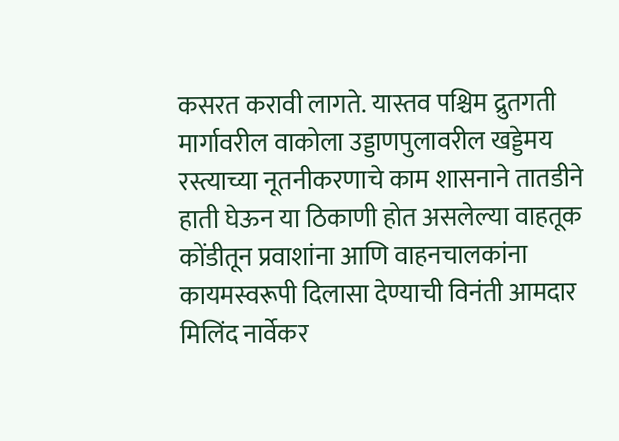कसरत करावी लागते. यास्तव पश्चिम द्रुतगती मार्गावरील वाकोला उड्डाणपुलावरील खड्डेमय रस्त्याच्या नूतनीकरणाचे काम शासनाने तातडीने हाती घेऊन या ठिकाणी होत असलेल्या वाहतूक कोंडीतून प्रवाशांना आणि वाहनचालकांना कायमस्वरूपी दिलासा देण्याची विनंती आमदार मिलिंद नार्वेकर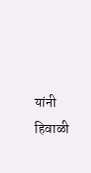यांनी हिवाळी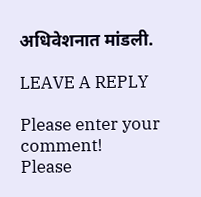अधिवेशनात मांडली.

LEAVE A REPLY

Please enter your comment!
Please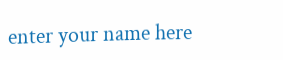enter your name here